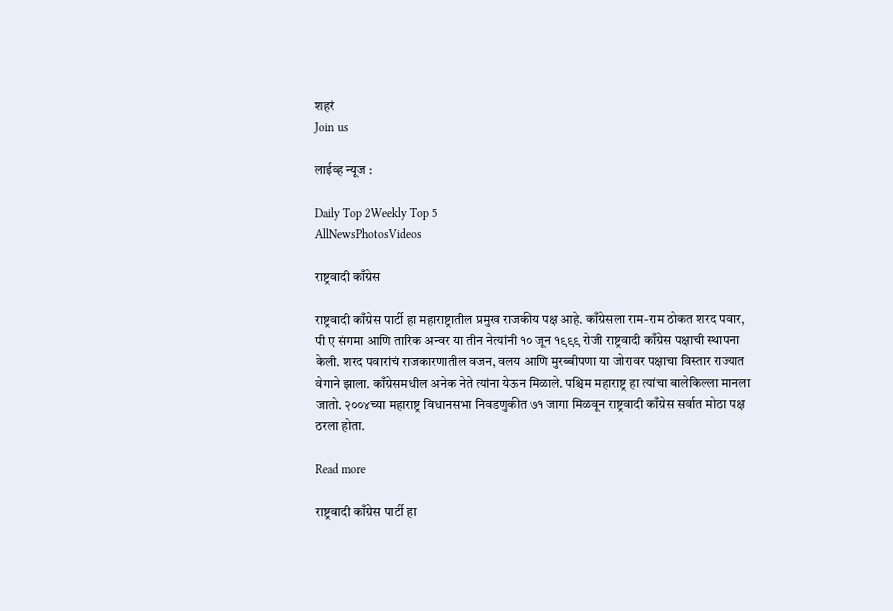शहरं
Join us

लाईव्ह न्यूज :

Daily Top 2Weekly Top 5
AllNewsPhotosVideos

राष्ट्रवादी काँग्रेस

राष्ट्रवादी काँग्रेस पार्टी हा महाराष्ट्रातील प्रमुख राजकीय पक्ष आहे. काँग्रेसला राम-राम ठोकत शरद पवार, पी ए संगमा आणि तारिक अन्वर या तीन नेत्यांनी १० जून १९९९ रोजी राष्ट्रवादी काँग्रेस पक्षाची स्थापना केली. शरद पवारांचं राजकारणातील वजन, वलय आणि मुरब्बीपणा या जोरावर पक्षाचा विस्तार राज्यात वेगाने झाला. काँग्रेसमधील अनेक नेते त्यांना येऊन मिळाले. पश्चिम महाराष्ट्र हा त्यांचा बालेकिल्ला मानला जातो. २००४च्या महाराष्ट्र विधानसभा निवडणुकीत ७१ जागा मिळवून राष्ट्रवादी काँग्रेस सर्वात मोठा पक्ष ठरला होता.

Read more

राष्ट्रवादी काँग्रेस पार्टी हा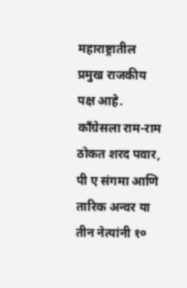महाराष्ट्रातील प्रमुख राजकीय पक्ष आहे. काँग्रेसला राम-राम ठोकत शरद पवार, पी ए संगमा आणि तारिक अन्वर या तीन नेत्यांनी १०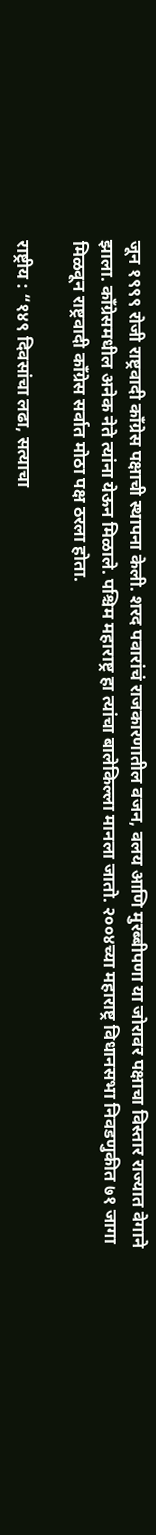जून १९९९ रोजी राष्ट्रवादी काँग्रेस पक्षाची स्थापना केली. शरद पवारांचं राजकारणातील वजन, वलय आणि मुरब्बीपणा या जोरावर पक्षाचा विस्तार राज्यात वेगाने झाला. काँग्रेसमधील अनेक नेते त्यांना येऊन मिळाले. पश्चिम महाराष्ट्र हा त्यांचा बालेकिल्ला मानला जातो. २००४च्या महाराष्ट्र विधानसभा निवडणुकीत ७१ जागा मिळवून राष्ट्रवादी काँग्रेस सर्वात मोठा पक्ष ठरला होता.

राष्ट्रीय : “१४९ दिवसांचा लढा, सत्याचा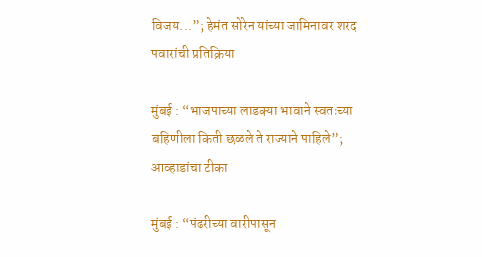विजय...”; हेमंत सोरेन यांच्या जामिनावर शरद पवारांची प्रतिक्रिया

मुंबई : “भाजपाच्या लाडक्या भावाने स्वतःच्या बहिणीला किती छळले ते राज्याने पाहिले”; आव्हाडांचा टीका

मुंबई : “पंढरीच्या वारीपासून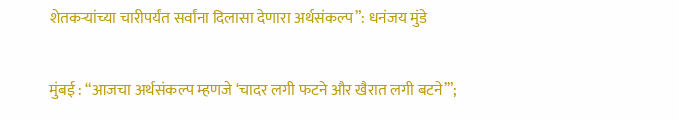शेतकऱ्यांच्या चारीपर्यंत सर्वांना दिलासा देणारा अर्थसंकल्प”: धनंजय मुंडे

मुंबई : “आजचा अर्थसंकल्प म्हणजे ‘चादर लगी फटने और खैरात लगी बटने’”;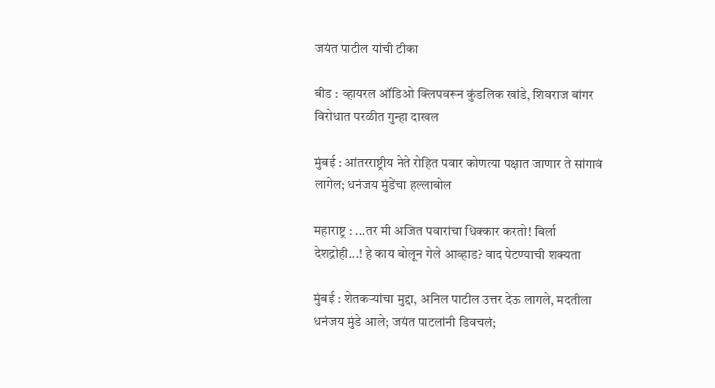जयंत पाटील यांची टीका

बीड : व्हायरल ऑडिओ क्लिपवरून कुंडलिक खांडे, शिवराज बांगर विरोधात परळीत गुन्हा दाखल

मुंबई : आंतरराष्ट्रीय नेते रोहित पवार कोणत्या पक्षात जाणार ते सांगावं लागेल; धनंजय मुंडेंचा हल्लाबोल

महाराष्ट्र : ...तर मी अजित पवारांचा धिक्कार करतो! बिर्ला देशद्रोही...! हे काय बोलून गेले आव्हाड? वाद पेटण्याची शक्यता

मुंबई : शेतकऱ्यांचा मुद्दा, अनिल पाटील उत्तर देऊ लागले, मदतीला धनंजय मुंडे आले; जयंत पाटलांनी डिवचलं;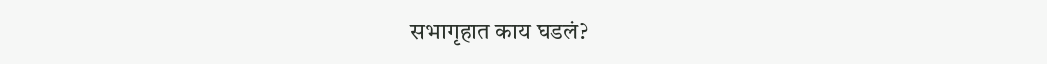सभागृहात काय घडलं?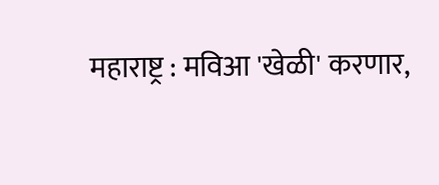महाराष्ट्र : मविआ 'खेळी' करणार,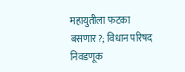महायुतीला फटका बसणार?; विधान परिषद निवडणूक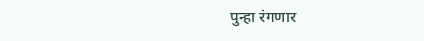पुन्हा रंगणार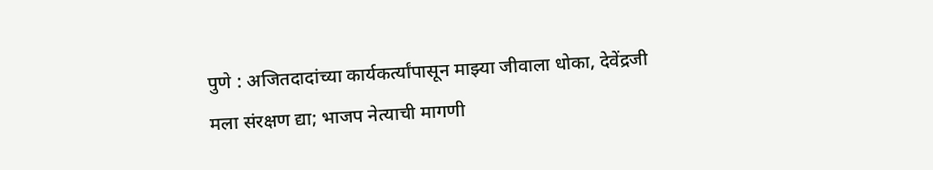पुणे : अजितदादांच्या कार्यकर्त्यांपासून माझ्या जीवाला धोका, देवेंद्रजी मला संरक्षण द्या; भाजप नेत्याची मागणी